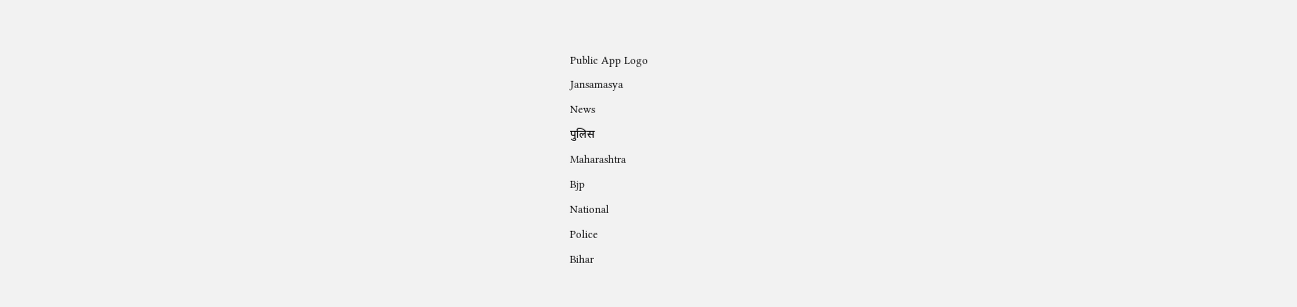Public App Logo
Jansamasya
News
पुलिस
Maharashtra
Bjp
National
Police
Bihar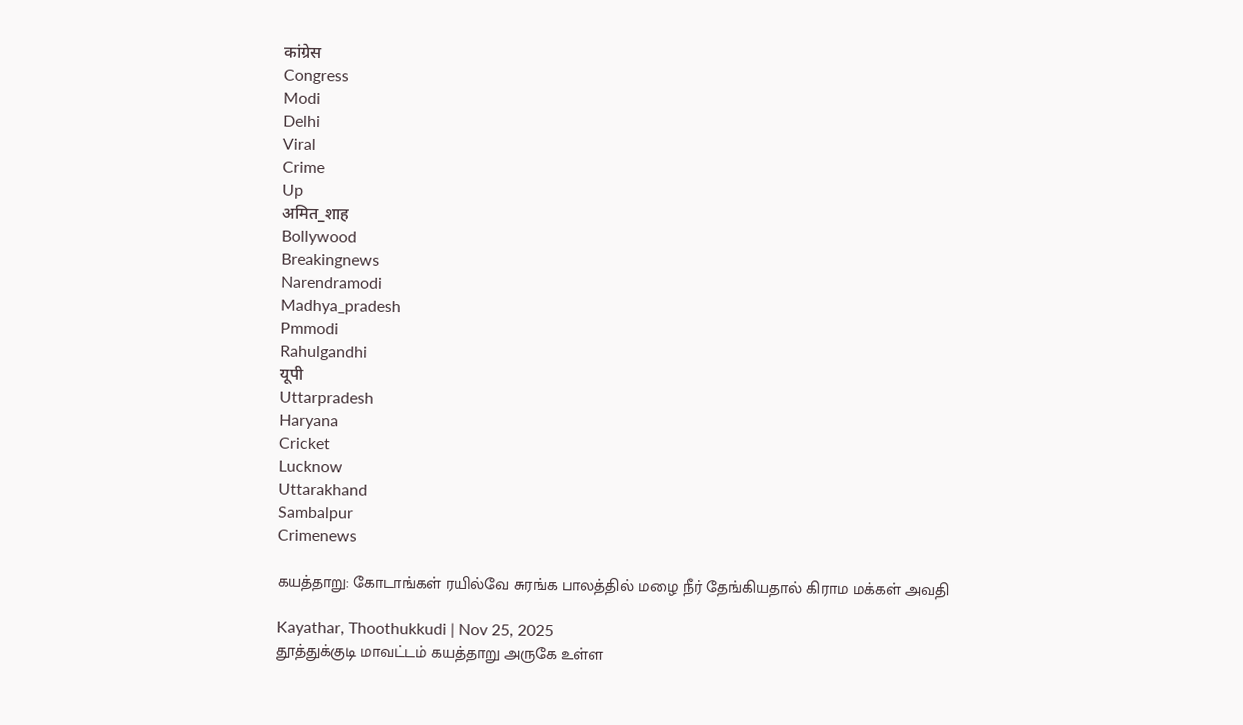कांग्रेस
Congress
Modi
Delhi
Viral
Crime
Up
अमित_शाह
Bollywood
Breakingnews
Narendramodi
Madhya_pradesh
Pmmodi
Rahulgandhi
यूपी
Uttarpradesh
Haryana
Cricket
Lucknow
Uttarakhand
Sambalpur
Crimenews

கயத்தாறு: கோடாங்கள் ரயில்வே சுரங்க பாலத்தில் மழை நீர் தேங்கியதால் கிராம மக்கள் அவதி

Kayathar, Thoothukkudi | Nov 25, 2025
தூத்துக்குடி மாவட்டம் கயத்தாறு அருகே உள்ள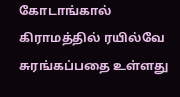கோடாங்கால் கிராமத்தில் ரயில்வே சுரங்கப்பதை உள்ளது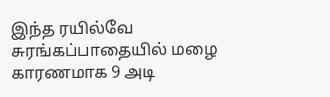இந்த ரயில்வே சுரங்கப்பாதையில் மழை காரணமாக 9 அடி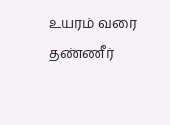உயரம் வரை தண்ணீர்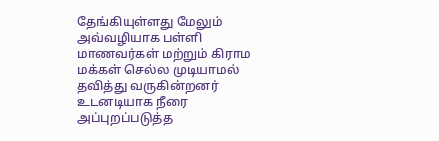தேங்கியுள்ளது மேலும் அவ்வழியாக பள்ளி மாணவர்கள் மற்றும் கிராம மக்கள் செல்ல முடியாமல் தவித்து வருகின்றனர் உடனடியாக நீரை அப்புறப்படுத்த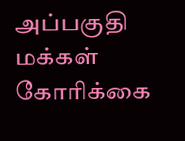அப்பகுதி மக்கள் கோரிக்கை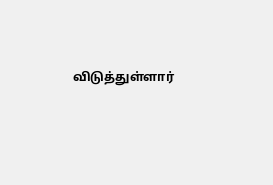விடுத்துள்ளார்